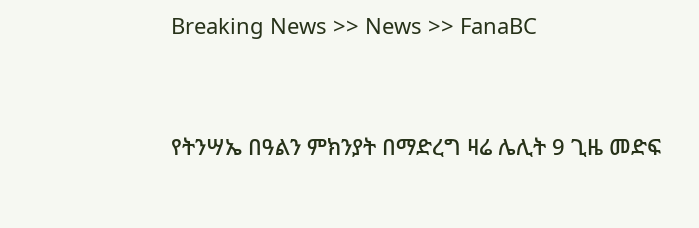Breaking News >> News >> FanaBC


የትንሣኤ በዓልን ምክንያት በማድረግ ዛሬ ሌሊት 9 ጊዜ መድፍ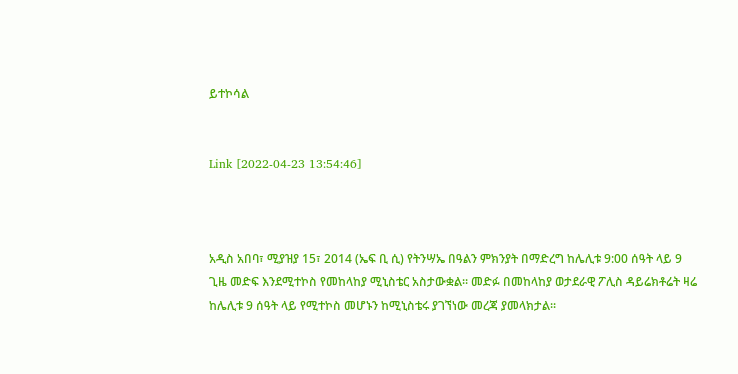ይተኮሳል


Link [2022-04-23 13:54:46]



አዲስ አበባ፣ ሚያዝያ 15፣ 2014 (ኤፍ ቢ ሲ) የትንሣኤ በዓልን ምክንያት በማድረግ ከሌሊቱ 9:00 ሰዓት ላይ 9 ጊዜ መድፍ እንደሚተኮስ የመከላከያ ሚኒስቴር አስታውቋል። መድፉ በመከላከያ ወታደራዊ ፖሊስ ዳይሬክቶሬት ዛሬ ከሌሊቱ 9 ሰዓት ላይ የሚተኮስ መሆኑን ከሚኒስቴሩ ያገኘነው መረጃ ያመላክታል፡፡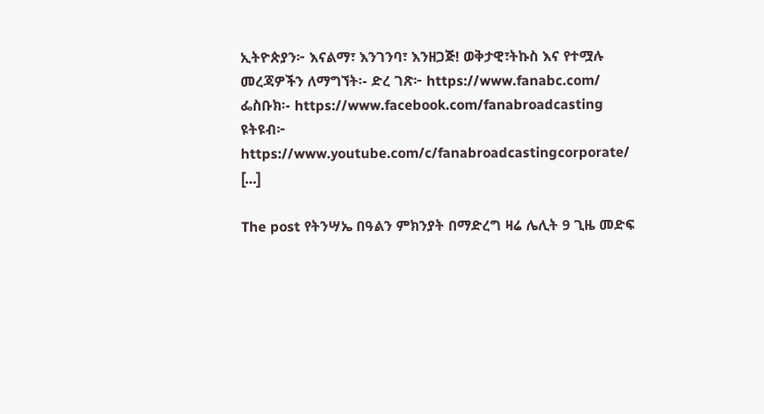ኢትዮጵያን፦ እናልማ፣ እንገንባ፣ እንዘጋጅ! ወቅታዊ፣ትኩስ እና የተሟሉ መረጃዎችን ለማግኘት፡- ድረ ገጽ፦ https://www.fanabc.com/ ፌስቡክ፡- https://www.facebook.com/fanabroadcasting ዩትዩብ፦ https://www.youtube.com/c/fanabroadcastingcorporate/ […]

The post የትንሣኤ በዓልን ምክንያት በማድረግ ዛሬ ሌሊት 9 ጊዜ መድፍ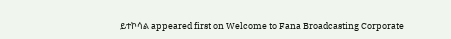ይተኮሳል appeared first on Welcome to Fana Broadcasting Corporate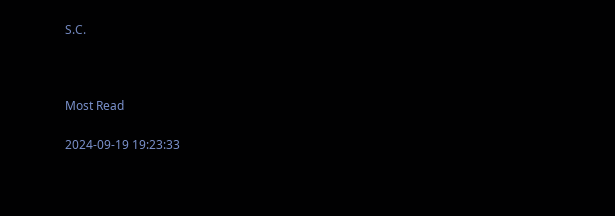S.C.



Most Read

2024-09-19 19:23:33